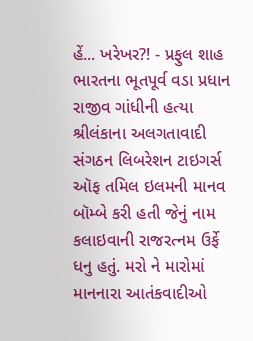હેં... ખરેખર?! - પ્રફુલ શાહ
ભારતના ભૂતપૂર્વ વડા પ્રધાન રાજીવ ગાંધીની હત્યા શ્રીલંકાના અલગતાવાદી સંગઠન લિબરેશન ટાઇગર્સ ઑફ તમિલ ઇલમની માનવ બૉમ્બે કરી હતી જેનું નામ કલાઇવાની રાજરત્નમ ઉર્ફે ધનુ હતું. મરો ને મારોમાં માનનારા આતંકવાદીઓ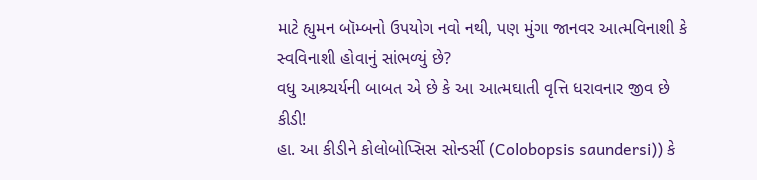માટે હ્યુમન બૉમ્બનો ઉપયોગ નવો નથી, પણ મુંગા જાનવર આત્મવિનાશી કે સ્વવિનાશી હોવાનું સાંભળ્યું છે?
વધુ આશ્ર્ચર્યની બાબત એ છે કે આ આત્મઘાતી વૃત્તિ ધરાવનાર જીવ છે કીડી!
હા. આ કીડીને કોલોબોપ્સિસ સોન્ડર્સી (Colobopsis saundersi)) કે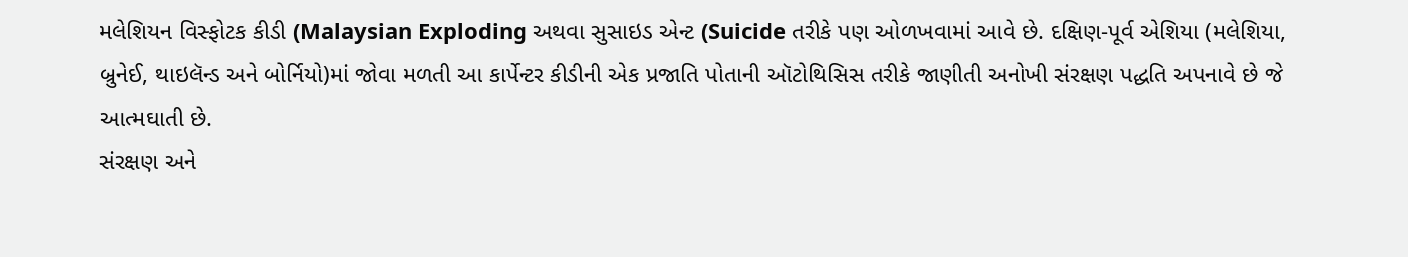મલેશિયન વિસ્ફોટક કીડી (Malaysian Exploding અથવા સુસાઇડ એન્ટ (Suicide તરીકે પણ ઓળખવામાં આવે છે. દક્ષિણ-પૂર્વ એશિયા (મલેશિયા, બ્રુનેઈ, થાઇલૅન્ડ અને બોર્નિયો)માં જોવા મળતી આ કાર્પેન્ટર કીડીની એક પ્રજાતિ પોતાની ઑટોથિસિસ તરીકે જાણીતી અનોખી સંરક્ષણ પદ્ધતિ અપનાવે છે જે આત્મઘાતી છે.
સંરક્ષણ અને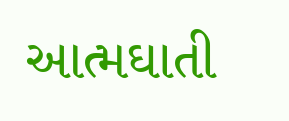આત્મઘાતી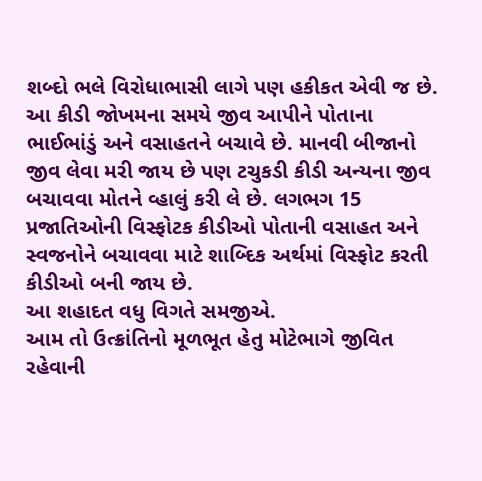શબ્દો ભલે વિરોધાભાસી લાગે પણ હકીકત એવી જ છે. આ કીડી જોખમના સમયે જીવ આપીને પોતાના ભાઈભાંડું અને વસાહતને બચાવે છે. માનવી બીજાનો જીવ લેવા મરી જાય છે પણ ટચુકડી કીડી અન્યના જીવ બચાવવા મોતને વ્હાલું કરી લે છે. લગભગ 15 પ્રજાતિઓની વિસ્ફોટક કીડીઓ પોતાની વસાહત અને સ્વજનોને બચાવવા માટે શાબ્દિક અર્થમાં વિસ્ફોટ કરતી કીડીઓ બની જાય છે.
આ શહાદત વધુ વિગતે સમજીએ.
આમ તો ઉત્ક્રાંતિનો મૂળભૂત હેતુ મોટેભાગે જીવિત રહેવાની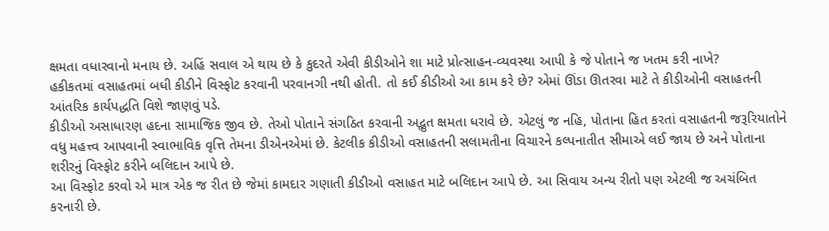ક્ષમતા વધારવાનો મનાય છે. અહિં સવાલ એ થાય છે કે કુદરતે એવી કીડીઓને શા માટે પ્રોત્સાહન-વ્યવસ્થા આપી કે જે પોતાને જ ખતમ કરી નાખે?
હકીકતમાં વસાહતમાં બધી કીડીને વિસ્ફોટ કરવાની પરવાનગી નથી હોતી. તો કઈ કીડીઓ આ કામ કરે છે? એમાં ઊંડા ઊતરવા માટે તે કીડીઓની વસાહતની આંતરિક કાર્યપદ્ધતિ વિશે જાણવું પડે.
કીડીઓ અસાધારણ હદના સામાજિક જીવ છે. તેઓ પોતાને સંગઠિત કરવાની અદ્ભુત ક્ષમતા ધરાવે છે. એટલું જ નહિ, પોતાના હિત કરતાં વસાહતની જરૂરિયાતોને વધુ મહત્ત્વ આપવાની સ્વાભાવિક વૃત્તિ તેમના ડીએનએમાં છે. કેટલીક કીડીઓ વસાહતની સલામતીના વિચારને કલ્પનાતીત સીમાએ લઈ જાય છે અને પોતાના શરીરનું વિસ્ફોટ કરીને બલિદાન આપે છે.
આ વિસ્ફોટ કરવો એ માત્ર એક જ રીત છે જેમાં કામદાર ગણાતી કીડીઓ વસાહત માટે બલિદાન આપે છે. આ સિવાય અન્ય રીતો પણ એટલી જ અચંબિત કરનારી છે.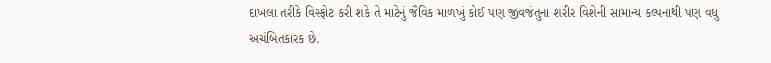દાખલા તરીકે વિસ્ફોટ કરી શકે તે માટેનું જૈવિક માળખું કોઈ પણ જીવજંતુના શરીર વિશેની સામાન્ય કલ્પનાથી પણ વધુ અચંબિતકારક છે.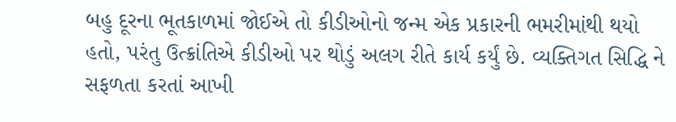બહુ દૂરના ભૂતકાળમાં જોઈએ તો કીડીઓનો જન્મ એક પ્રકારની ભમરીમાંથી થયો હતો, પરંતુ ઉત્ક્રાંતિએ કીડીઓ પર થોડું અલગ રીતે કાર્ય કર્યું છે. વ્યક્તિગત સિદ્ધિ ને સફળતા કરતાં આખી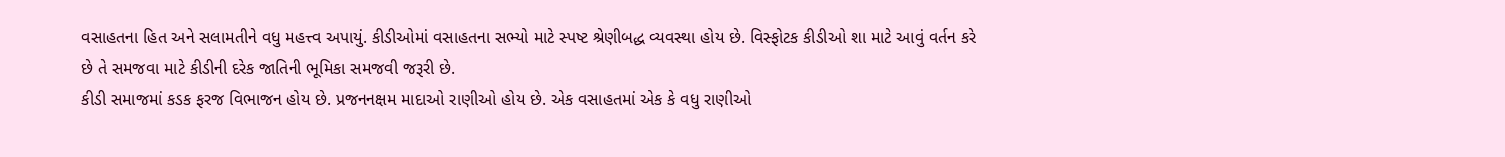વસાહતના હિત અને સલામતીને વધુ મહત્ત્વ અપાયું. કીડીઓમાં વસાહતના સભ્યો માટે સ્પષ્ટ શ્રેણીબદ્ધ વ્યવસ્થા હોય છે. વિસ્ફોટક કીડીઓ શા માટે આવું વર્તન કરે છે તે સમજવા માટે કીડીની દરેક જાતિની ભૂમિકા સમજવી જરૂરી છે.
કીડી સમાજમાં કડક ફરજ વિભાજન હોય છે. પ્રજનનક્ષમ માદાઓ રાણીઓ હોય છે. એક વસાહતમાં એક કે વધુ રાણીઓ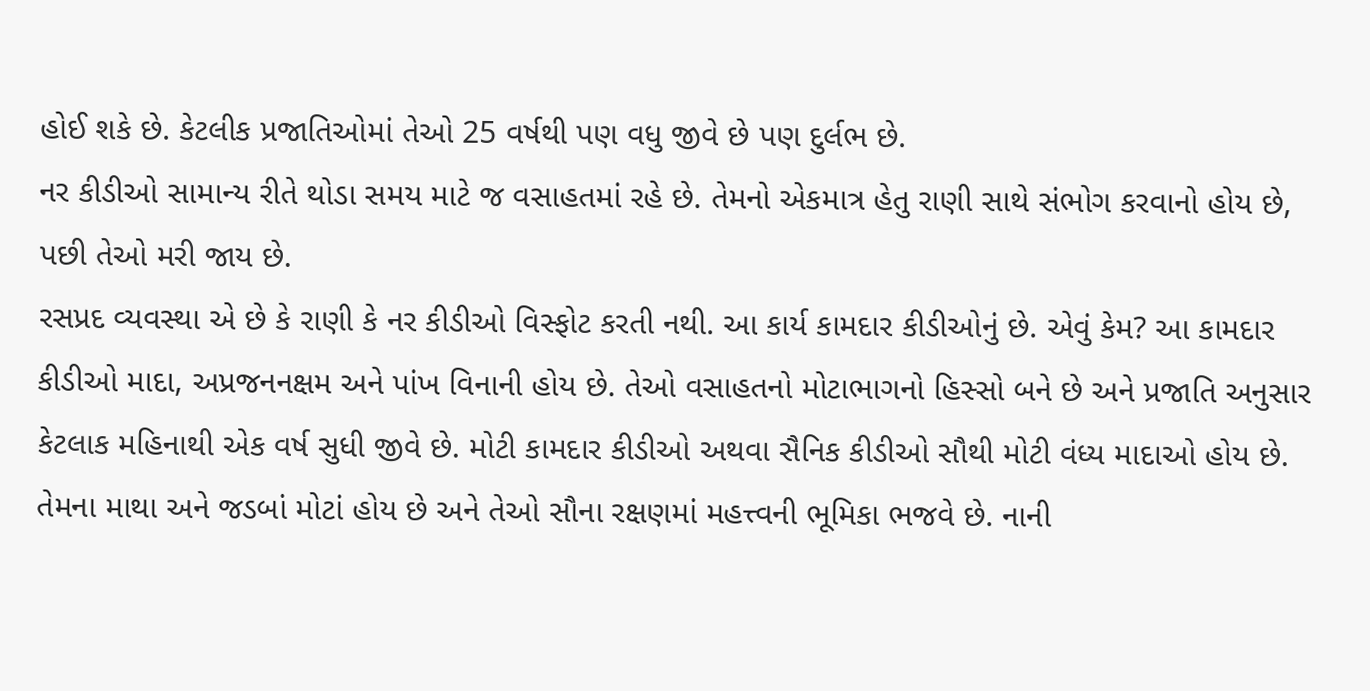હોઈ શકે છે. કેટલીક પ્રજાતિઓમાં તેઓ 25 વર્ષથી પણ વધુ જીવે છે પણ દુર્લભ છે.
નર કીડીઓ સામાન્ય રીતે થોડા સમય માટે જ વસાહતમાં રહે છે. તેમનો એકમાત્ર હેતુ રાણી સાથે સંભોગ કરવાનો હોય છે, પછી તેઓ મરી જાય છે.
રસપ્રદ વ્યવસ્થા એ છે કે રાણી કે નર કીડીઓ વિસ્ફોટ કરતી નથી. આ કાર્ય કામદાર કીડીઓનું છે. એવું કેમ? આ કામદાર કીડીઓ માદા, અપ્રજનનક્ષમ અને પાંખ વિનાની હોય છે. તેઓ વસાહતનો મોટાભાગનો હિસ્સો બને છે અને પ્રજાતિ અનુસાર કેટલાક મહિનાથી એક વર્ષ સુધી જીવે છે. મોટી કામદાર કીડીઓ અથવા સૈનિક કીડીઓ સૌથી મોટી વંધ્ય માદાઓ હોય છે. તેમના માથા અને જડબાં મોટાં હોય છે અને તેઓ સૌના રક્ષણમાં મહત્ત્વની ભૂમિકા ભજવે છે. નાની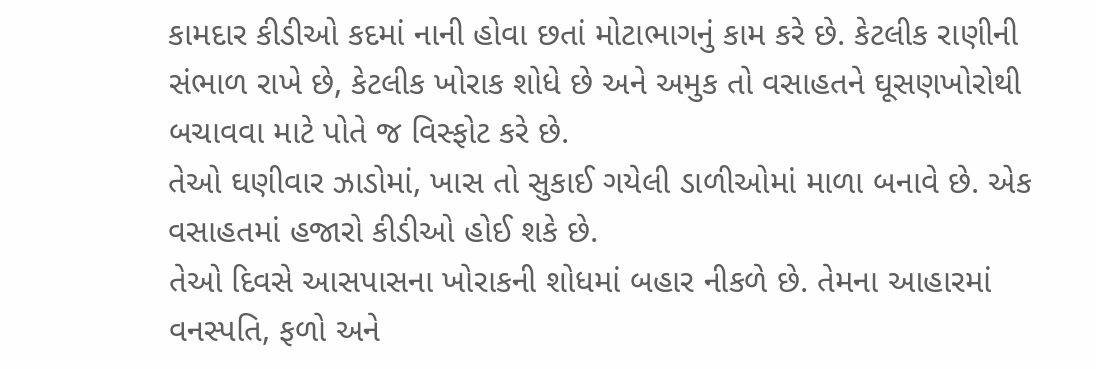કામદાર કીડીઓ કદમાં નાની હોવા છતાં મોટાભાગનું કામ કરે છે. કેટલીક રાણીની સંભાળ રાખે છે, કેટલીક ખોરાક શોધે છે અને અમુક તો વસાહતને ઘૂસણખોરોથી બચાવવા માટે પોતે જ વિસ્ફોટ કરે છે.
તેઓ ઘણીવાર ઝાડોમાં, ખાસ તો સુકાઈ ગયેલી ડાળીઓમાં માળા બનાવે છે. એક વસાહતમાં હજારો કીડીઓ હોઈ શકે છે.
તેઓ દિવસે આસપાસના ખોરાકની શોધમાં બહાર નીકળે છે. તેમના આહારમાં વનસ્પતિ, ફળો અને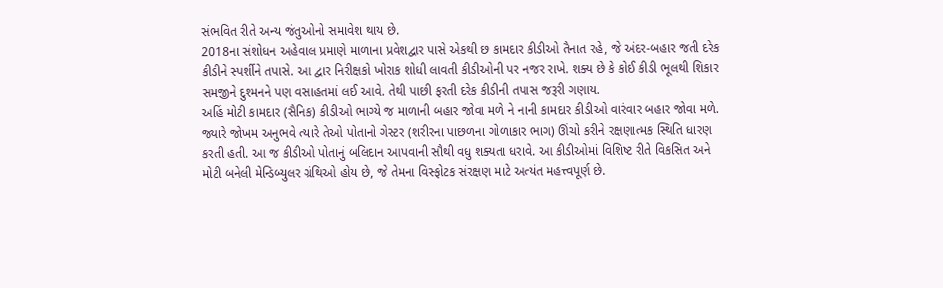સંભવિત રીતે અન્ય જંતુઓનો સમાવેશ થાય છે.
2018ના સંશોધન અહેવાલ પ્રમાણે માળાના પ્રવેશદ્વાર પાસે એકથી છ કામદાર કીડીઓ તૈનાત રહે, જે અંદર-બહાર જતી દરેક કીડીને સ્પર્શીને તપાસે. આ દ્વાર નિરીક્ષકો ખોરાક શોધી લાવતી કીડીઓની પર નજર રાખે. શક્ય છે કે કોઈ કીડી ભૂલથી શિકાર સમજીને દુશ્મનને પણ વસાહતમાં લઈ આવે. તેથી પાછી ફરતી દરેક કીડીની તપાસ જરૂરી ગણાય.
અહિં મોટી કામદાર (સૈનિક) કીડીઓ ભાગ્યે જ માળાની બહાર જોવા મળે ને નાની કામદાર કીડીઓ વારંવાર બહાર જોવા મળે.
જ્યારે જોખમ અનુભવે ત્યારે તેઓ પોતાનો ગેસ્ટર (શરીરના પાછળના ગોળાકાર ભાગ) ઊંચો કરીને રક્ષણાત્મક સ્થિતિ ધારણ કરતી હતી. આ જ કીડીઓ પોતાનું બલિદાન આપવાની સૌથી વધુ શક્યતા ધરાવે. આ કીડીઓમાં વિશિષ્ટ રીતે વિકસિત અને મોટી બનેલી મેન્ડિબ્યુલર ગ્રંથિઓ હોય છે, જે તેમના વિસ્ફોટક સંરક્ષણ માટે અત્યંત મહત્ત્વપૂર્ણ છે.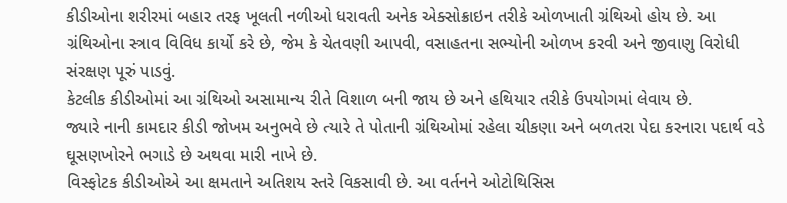કીડીઓના શરીરમાં બહાર તરફ ખૂલતી નળીઓ ધરાવતી અનેક એક્સોક્રાઇન તરીકે ઓળખાતી ગ્રંથિઓ હોય છે. આ ગ્રંથિઓના સ્ત્રાવ વિવિધ કાર્યો કરે છે, જેમ કે ચેતવણી આપવી, વસાહતના સભ્યોની ઓળખ કરવી અને જીવાણુ વિરોધી સંરક્ષણ પૂરું પાડવું.
કેટલીક કીડીઓમાં આ ગ્રંથિઓ અસામાન્ય રીતે વિશાળ બની જાય છે અને હથિયાર તરીકે ઉપયોગમાં લેવાય છે.
જ્યારે નાની કામદાર કીડી જોખમ અનુભવે છે ત્યારે તે પોતાની ગ્રંથિઓમાં રહેલા ચીકણા અને બળતરા પેદા કરનારા પદાર્થ વડે ઘૂસણખોરને ભગાડે છે અથવા મારી નાખે છે.
વિસ્ફોટક કીડીઓએ આ ક્ષમતાને અતિશય સ્તરે વિકસાવી છે. આ વર્તનને ઓટોથિસિસ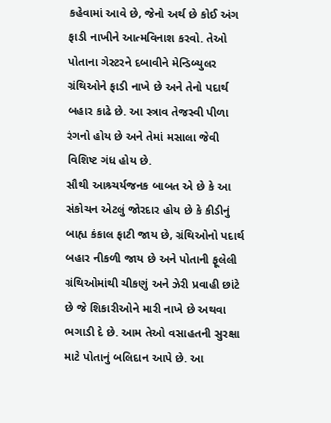કહેવામાં આવે છે, જેનો અર્થ છે કોઈ અંગ ફાડી નાખીને આત્મવિનાશ કરવો. તેઓ પોતાના ગેસ્ટરને દબાવીને મેન્ડિબ્યુલર ગ્રંથિઓને ફાડી નાખે છે અને તેનો પદાર્થ બહાર કાઢે છે. આ સ્ત્રાવ તેજસ્વી પીળા રંગનો હોય છે અને તેમાં મસાલા જેવી વિશિષ્ટ ગંધ હોય છે.
સૌથી આશ્ર્ચર્યજનક બાબત એ છે કે આ સંકોચન એટલું જોરદાર હોય છે કે કીડીનું બાહ્ય કંકાલ ફાટી જાય છે, ગ્રંથિઓનો પદાર્થ બહાર નીકળી જાય છે અને પોતાની ફૂલેલી ગ્રંથિઓમાંથી ચીકણું અને ઝેરી પ્રવાહી છાંટે છે જે શિકારીઓને મારી નાખે છે અથવા ભગાડી દે છે. આમ તેઓ વસાહતની સુરક્ષા માટે પોતાનું બલિદાન આપે છે. આ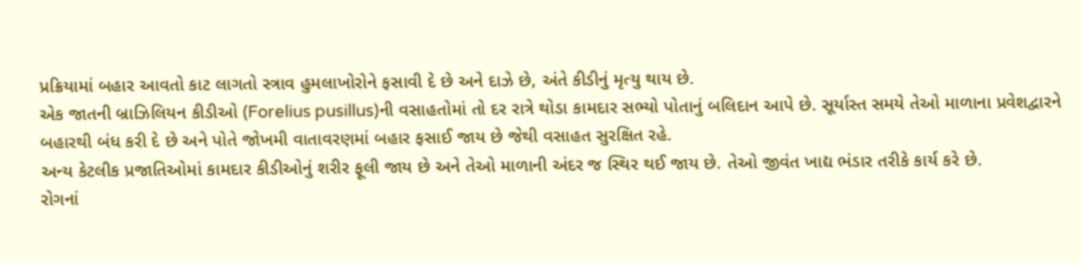પ્રક્રિયામાં બહાર આવતો કાટ લાગતો સ્ત્રાવ હુમલાખોરોને ફસાવી દે છે અને દાઝે છે, અંતે કીડીનું મૃત્યુ થાય છે.
એક જાતની બ્રાઝિલિયન કીડીઓ (Forelius pusillus)ની વસાહતોમાં તો દર રાત્રે થોડા કામદાર સભ્યો પોતાનું બલિદાન આપે છે. સૂર્યાસ્ત સમયે તેઓ માળાના પ્રવેશદ્વારને બહારથી બંધ કરી દે છે અને પોતે જોખમી વાતાવરણમાં બહાર ફસાઈ જાય છે જેથી વસાહત સુરક્ષિત રહે.
અન્ય કેટલીક પ્રજાતિઓમાં કામદાર કીડીઓનું શરીર ફૂલી જાય છે અને તેઓ માળાની અંદર જ સ્થિર થઈ જાય છે. તેઓ જીવંત ખાદ્ય ભંડાર તરીકે કાર્ય કરે છે.
રોગનાં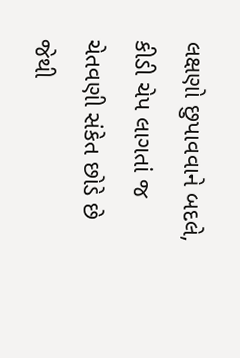લક્ષણો છુપાવવાને બદલે, કીડી ચેપ લાગતાં જ ચેતવણી સંકેત છોડે છે જેથી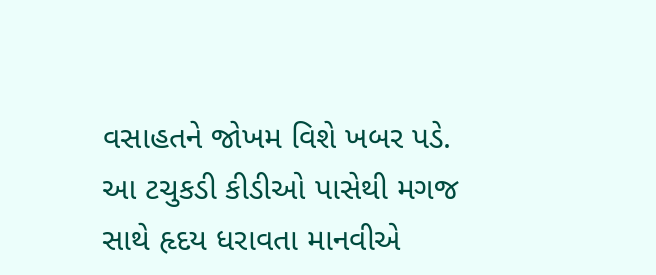વસાહતને જોખમ વિશે ખબર પડે.
આ ટચુકડી કીડીઓ પાસેથી મગજ સાથે હૃદય ધરાવતા માનવીએ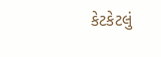કેટકેટલું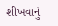શીખવાનું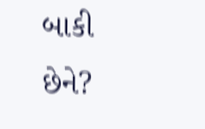બાકી છેને?